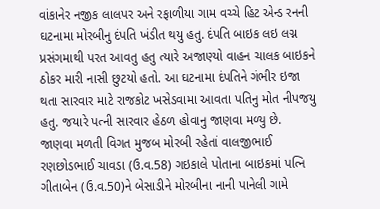વાંકાનેર નજીક લાલપર અને રફાળીયા ગામ વચ્ચે હિટ એન્ડ રનની ઘટનામા મોરબીનુ દંપતિ ખંડીત થયુ હતુ. દંપતિ બાઇક લઇ લગ્ન પ્રસંગમાથી પરત આવતુ હતુ ત્યારે અજાણ્યો વાહન ચાલક બાઇકને ઠોકર મારી નાસી છુટયો હતો. આ ઘટનામા દંપતિને ગંભીર ઇજા થતા સારવાર માટે રાજકોટ ખસેડવામા આવતા પતિનુ મોત નીપજયુ હતુ. જયારે પત્ની સારવાર હેઠળ હોવાનુ જાણવા મળ્યુ છે.
જાણવા મળતી વિગત મુજબ મોરબી રહેતાં વાલજીભાઈ રણછોડભાઈ ચાવડા (ઉ.વ.58) ગઇકાલે પોતાના બાઇકમાં પત્નિ ગીતાબેન (ઉ.વ.50)ને બેસાડીને મોરબીના નાની પાનેલી ગામે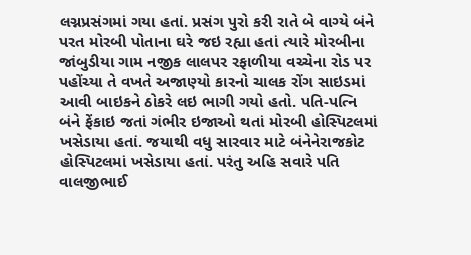લગ્નપ્રસંગમાં ગયા હતાં. પ્રસંગ પુરો કરી રાતે બે વાગ્યે બંને પરત મોરબી પોતાના ઘરે જઇ રહ્યા હતાં ત્યારે મોરબીના જાંબુડીયા ગામ નજીક લાલપર રફાળીયા વચ્ચેના રોડ પર પહોંચ્યા તે વખતે અજાણ્યો કારનો ચાલક રોંગ સાઇડમાં આવી બાઇકને ઠોકરે લઇ ભાગી ગયો હતો. પતિ-પત્નિ બંને ફેંકાઇ જતાં ગંભીર ઇજાઓ થતાં મોરબી હોસ્પિટલમાં ખસેડાયા હતાં. જયાથી વધુ સારવાર માટે બંનેનેરાજકોટ હોસ્પિટલમાં ખસેડાયા હતાં. પરંતુ અહિ સવારે પતિ વાલજીભાઈ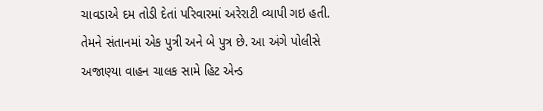ચાવડાએ દમ તોડી દેતાં પરિવારમાં અરેરાટી વ્યાપી ગઇ હતી. તેમને સંતાનમાં એક પુત્રી અને બે પુત્ર છે. આ અંગે પોલીસે અજાણ્યા વાહન ચાલક સામે હિટ એન્ડ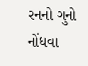રનનો ગુનો નોંધવા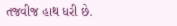તજવીજ હાથ ધરી છે.